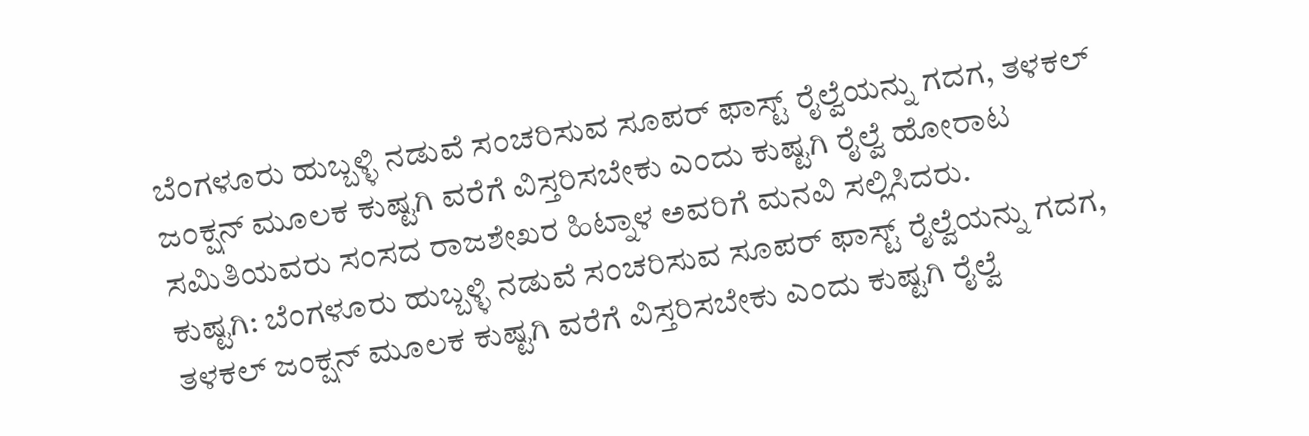ಬೆಂಗಳೂರು ಹುಬ್ಬಳ್ಳಿ ನಡುವೆ ಸಂಚರಿಸುವ ಸೂಪರ್ ಫಾಸ್ಟ್ ರೈಲ್ವೆಯನ್ನು ಗದಗ, ತಳಕಲ್ ಜಂಕ್ಷನ್ ಮೂಲಕ ಕುಷ್ಟಗಿ ವರೆಗೆ ವಿಸ್ತರಿಸಬೇಕು ಎಂದು ಕುಷ್ಟಗಿ ರೈಲ್ವೆ ಹೋರಾಟ ಸಮಿತಿಯವರು ಸಂಸದ ರಾಜಶೇಖರ ಹಿಟ್ನಾಳ ಅವರಿಗೆ ಮನವಿ ಸಲ್ಲಿಸಿದರು.
ಕುಷ್ಟಗಿ: ಬೆಂಗಳೂರು ಹುಬ್ಬಳ್ಳಿ ನಡುವೆ ಸಂಚರಿಸುವ ಸೂಪರ್ ಫಾಸ್ಟ್ ರೈಲ್ವೆಯನ್ನು ಗದಗ, ತಳಕಲ್ ಜಂಕ್ಷನ್ ಮೂಲಕ ಕುಷ್ಟಗಿ ವರೆಗೆ ವಿಸ್ತರಿಸಬೇಕು ಎಂದು ಕುಷ್ಟಗಿ ರೈಲ್ವೆ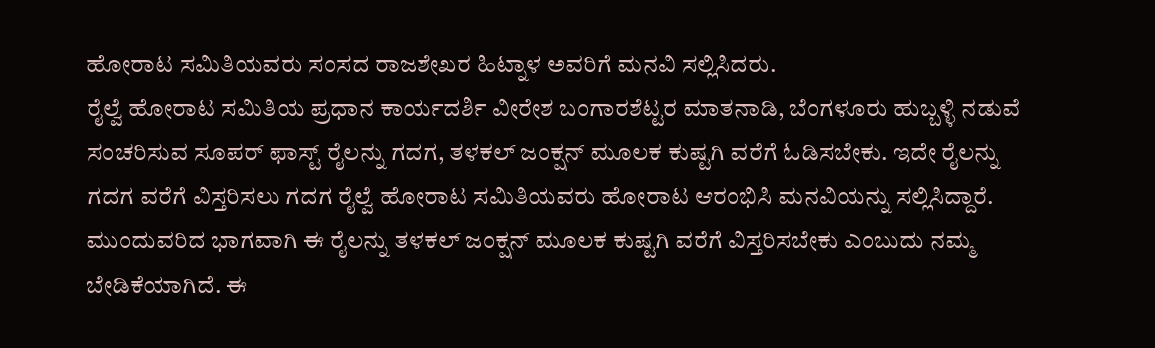ಹೋರಾಟ ಸಮಿತಿಯವರು ಸಂಸದ ರಾಜಶೇಖರ ಹಿಟ್ನಾಳ ಅವರಿಗೆ ಮನವಿ ಸಲ್ಲಿಸಿದರು.
ರೈಲ್ವೆ ಹೋರಾಟ ಸಮಿತಿಯ ಪ್ರಧಾನ ಕಾರ್ಯದರ್ಶಿ ವೀರೇಶ ಬಂಗಾರಶೆಟ್ಟರ ಮಾತನಾಡಿ, ಬೆಂಗಳೂರು ಹುಬ್ಬಳ್ಳಿ ನಡುವೆ ಸಂಚರಿಸುವ ಸೂಪರ್ ಫಾಸ್ಟ್ ರೈಲನ್ನು ಗದಗ, ತಳಕಲ್ ಜಂಕ್ಷನ್ ಮೂಲಕ ಕುಷ್ಟಗಿ ವರೆಗೆ ಓಡಿಸಬೇಕು. ಇದೇ ರೈಲನ್ನು ಗದಗ ವರೆಗೆ ವಿಸ್ತರಿಸಲು ಗದಗ ರೈಲ್ವೆ ಹೋರಾಟ ಸಮಿತಿಯವರು ಹೋರಾಟ ಆರಂಭಿಸಿ ಮನವಿಯನ್ನು ಸಲ್ಲಿಸಿದ್ದಾರೆ. ಮುಂದುವರಿದ ಭಾಗವಾಗಿ ಈ ರೈಲನ್ನು ತಳಕಲ್ ಜಂಕ್ಷನ್ ಮೂಲಕ ಕುಷ್ಟಗಿ ವರೆಗೆ ವಿಸ್ತರಿಸಬೇಕು ಎಂಬುದು ನಮ್ಮ ಬೇಡಿಕೆಯಾಗಿದೆ. ಈ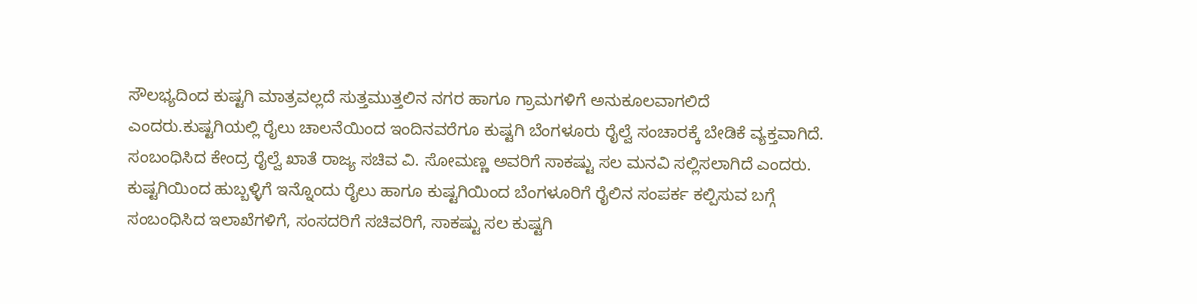ಸೌಲಭ್ಯದಿಂದ ಕುಷ್ಟಗಿ ಮಾತ್ರವಲ್ಲದೆ ಸುತ್ತಮುತ್ತಲಿನ ನಗರ ಹಾಗೂ ಗ್ರಾಮಗಳಿಗೆ ಅನುಕೂಲವಾಗಲಿದೆ ಎಂದರು.ಕುಷ್ಟಗಿಯಲ್ಲಿ ರೈಲು ಚಾಲನೆಯಿಂದ ಇಂದಿನವರೆಗೂ ಕುಷ್ಟಗಿ ಬೆಂಗಳೂರು ರೈಲ್ವೆ ಸಂಚಾರಕ್ಕೆ ಬೇಡಿಕೆ ವ್ಯಕ್ತವಾಗಿದೆ. ಸಂಬಂಧಿಸಿದ ಕೇಂದ್ರ ರೈಲ್ವೆ ಖಾತೆ ರಾಜ್ಯ ಸಚಿವ ವಿ. ಸೋಮಣ್ಣ ಅವರಿಗೆ ಸಾಕಷ್ಟು ಸಲ ಮನವಿ ಸಲ್ಲಿಸಲಾಗಿದೆ ಎಂದರು.
ಕುಷ್ಟಗಿಯಿಂದ ಹುಬ್ಬಳ್ಳಿಗೆ ಇನ್ನೊಂದು ರೈಲು ಹಾಗೂ ಕುಷ್ಟಗಿಯಿಂದ ಬೆಂಗಳೂರಿಗೆ ರೈಲಿನ ಸಂಪರ್ಕ ಕಲ್ಪಿಸುವ ಬಗ್ಗೆ ಸಂಬಂಧಿಸಿದ ಇಲಾಖೆಗಳಿಗೆ, ಸಂಸದರಿಗೆ ಸಚಿವರಿಗೆ, ಸಾಕಷ್ಟು ಸಲ ಕುಷ್ಟಗಿ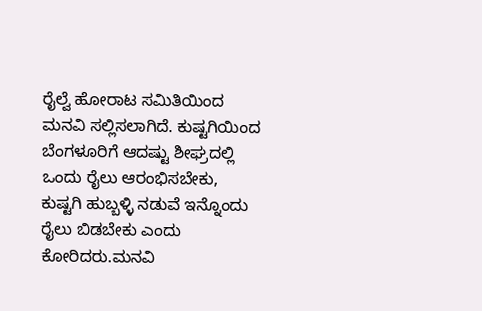ರೈಲ್ವೆ ಹೋರಾಟ ಸಮಿತಿಯಿಂದ ಮನವಿ ಸಲ್ಲಿಸಲಾಗಿದೆ. ಕುಷ್ಟಗಿಯಿಂದ ಬೆಂಗಳೂರಿಗೆ ಆದಷ್ಟು ಶೀಘ್ರದಲ್ಲಿ ಒಂದು ರೈಲು ಆರಂಭಿಸಬೇಕು, ಕುಷ್ಟಗಿ ಹುಬ್ಬಳ್ಳಿ ನಡುವೆ ಇನ್ನೊಂದು ರೈಲು ಬಿಡಬೇಕು ಎಂದು ಕೋರಿದರು.ಮನವಿ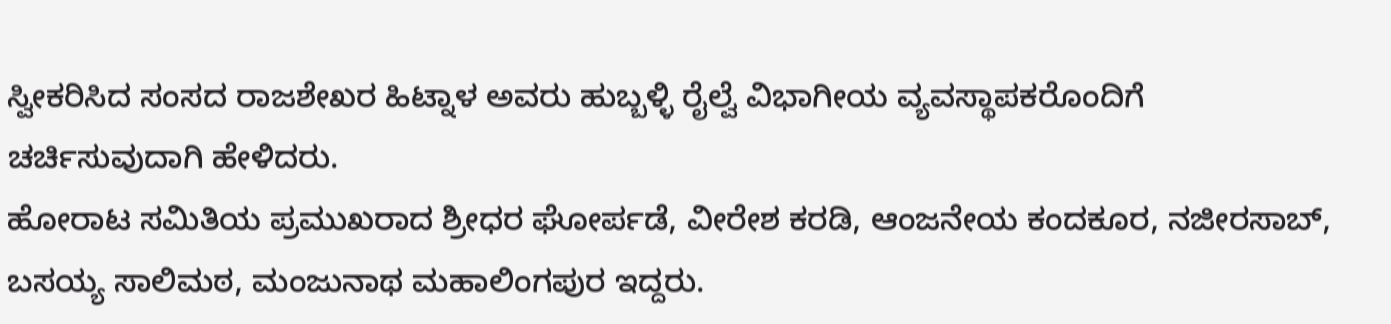ಸ್ವೀಕರಿಸಿದ ಸಂಸದ ರಾಜಶೇಖರ ಹಿಟ್ನಾಳ ಅವರು ಹುಬ್ಬಳ್ಳಿ ರೈಲ್ವೆ ವಿಭಾಗೀಯ ವ್ಯವಸ್ಥಾಪಕರೊಂದಿಗೆ ಚರ್ಚಿಸುವುದಾಗಿ ಹೇಳಿದರು.
ಹೋರಾಟ ಸಮಿತಿಯ ಪ್ರಮುಖರಾದ ಶ್ರೀಧರ ಘೋರ್ಪಡೆ, ವೀರೇಶ ಕರಡಿ, ಆಂಜನೇಯ ಕಂದಕೂರ, ನಜೀರಸಾಬ್, ಬಸಯ್ಯ ಸಾಲಿಮಠ, ಮಂಜುನಾಥ ಮಹಾಲಿಂಗಪುರ ಇದ್ದರು.